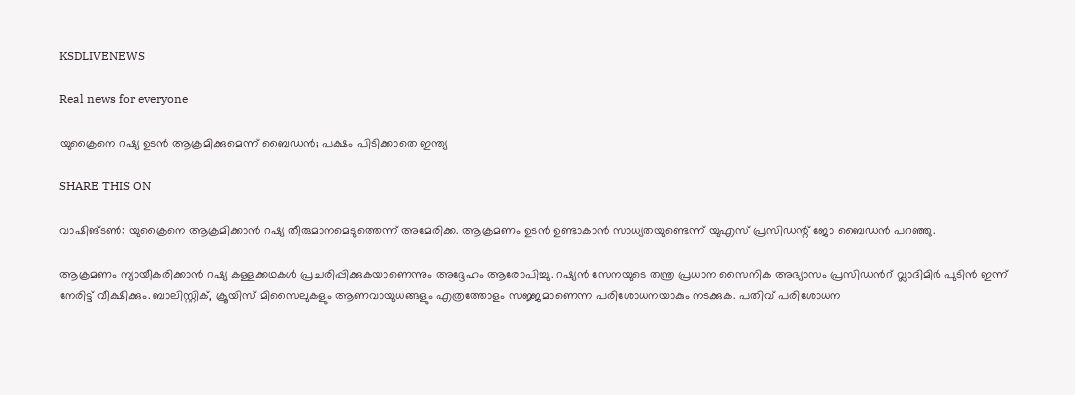KSDLIVENEWS

Real news for everyone

യുക്രൈനെ റഷ്യ ഉടന്‍ ആക്രമിക്കുമെന്ന് ബൈഡന്‍; പക്ഷം പിടിക്കാതെ ഇന്ത്യ

SHARE THIS ON

വാഷിങ്ടണ്‍: യുക്രൈനെ ആക്രമിക്കാന്‍ റഷ്യ തീരുമാനമെടുത്തെന്ന് അമേരിക്ക. ആക്രമണം ഉടന്‍ ഉണ്ടാകാന്‍ സാധ്യതയുണ്ടെന്ന് യുഎസ് പ്രസിഡന്റ് ജോ ബൈഡന്‍ പറഞ്ഞു.

ആക്രമണം ന്യായീകരിക്കാന്‍ റഷ്യ കള്ളക്കഥകള്‍ പ്രചരിപ്പിക്കുകയാണെന്നും അദ്ദേഹം ആരോപിച്ചു. റഷ്യന്‍ സേനയുടെ തന്ത്ര പ്രധാന സൈനിക അഭ്യാസം പ്രസിഡന്‍റ് വ്ലാദിമിര്‍ പുടിന്‍ ഇന്ന് നേരിട്ട് വീക്ഷിക്കും. ബാലിസ്റ്റിക്, ക്രൂയിസ് മിസൈലുകളും ആണവായുധങ്ങളും എത്രത്തോളം സജ്ജമാണെന്ന പരിശോധനയാകും നടക്കുക. പതിവ് പരിശോധന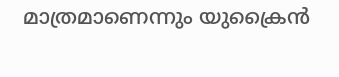മാത്രമാണെന്നും യുക്രൈന്‍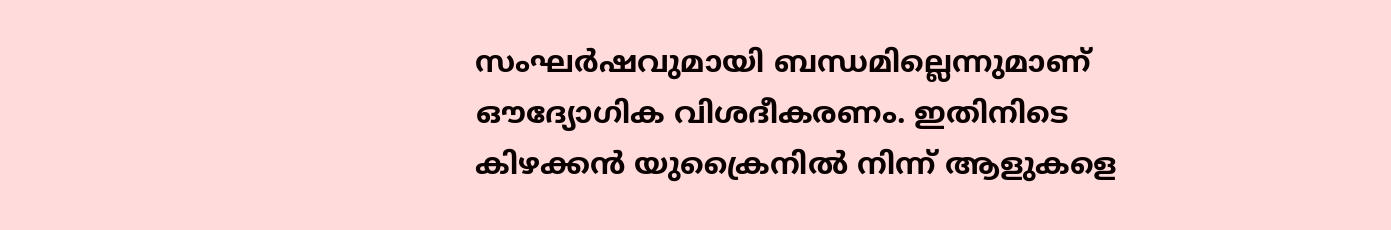സംഘര്‍ഷവുമായി ബന്ധമില്ലെന്നുമാണ് ഔദ്യോഗിക വിശദീകരണം. ഇതിനിടെ കിഴക്കന്‍ യുക്രൈനില്‍ നിന്ന് ആളുകളെ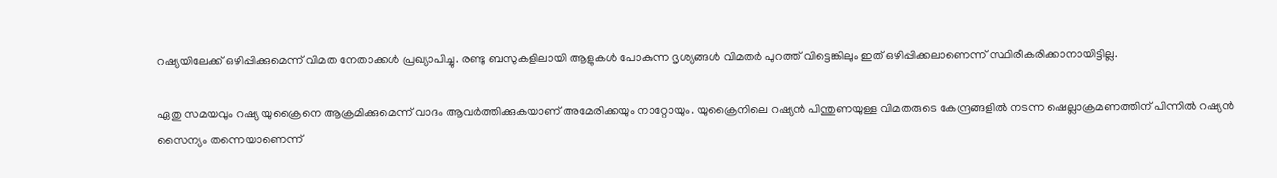റഷ്യയിലേക്ക് ഒഴിപ്പിക്കുമെന്ന് വിമത നേതാക്കള്‍ പ്രഖ്യാപിച്ചു. രണ്ടു ബസുകളിലായി ആളുകള്‍ പോകുന്ന ദൃശ്യങ്ങള്‍ വിമതര്‍ പുറത്ത് വിട്ടെങ്കിലും ഇത് ഒഴിപ്പിക്കലാണെന്ന് സ്ഥിരീകരിക്കാനായിട്ടില്ല.

ഏതു സമയവും റഷ്യ യുക്രൈനെ ആക്രമിക്കുമെന്ന് വാദം ആവര്‍ത്തിക്കുകയാണ് അമേരിക്കയും നാറ്റോയും. യുക്രൈനിലെ റഷ്യന്‍ പിന്തുണയുള്ള വിമതരുടെ കേന്ദ്രങ്ങളില്‍ നടന്ന ഷെല്ലാക്രമണത്തിന് പിന്നില്‍ റഷ്യന്‍ സൈന്യം തന്നെയാണെന്ന്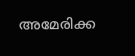അമേരിക്ക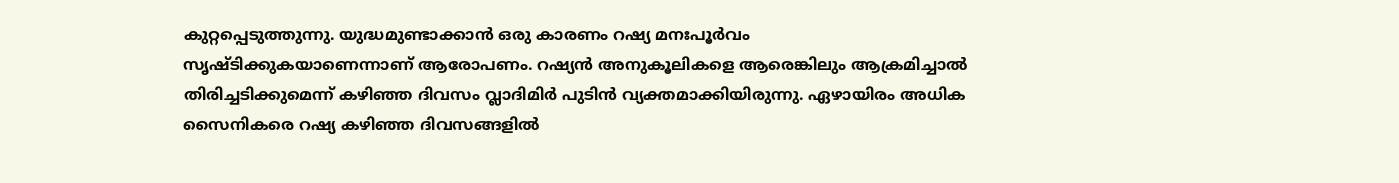കുറ്റപ്പെടുത്തുന്നു. യുദ്ധമുണ്ടാക്കാന്‍ ഒരു കാരണം റഷ്യ മനഃപൂര്‍വം സൃഷ്ടിക്കുകയാണെന്നാണ് ആരോപണം. റഷ്യന്‍ അനുകൂലികളെ ആരെങ്കിലും ആക്രമിച്ചാല്‍ തിരിച്ചടിക്കുമെന്ന് കഴിഞ്ഞ ദിവസം വ്ലാദിമിര്‍ പുടിന്‍ വ്യക്തമാക്കിയിരുന്നു. ഏഴായിരം അധിക സൈനികരെ റഷ്യ കഴിഞ്ഞ ദിവസങ്ങളില്‍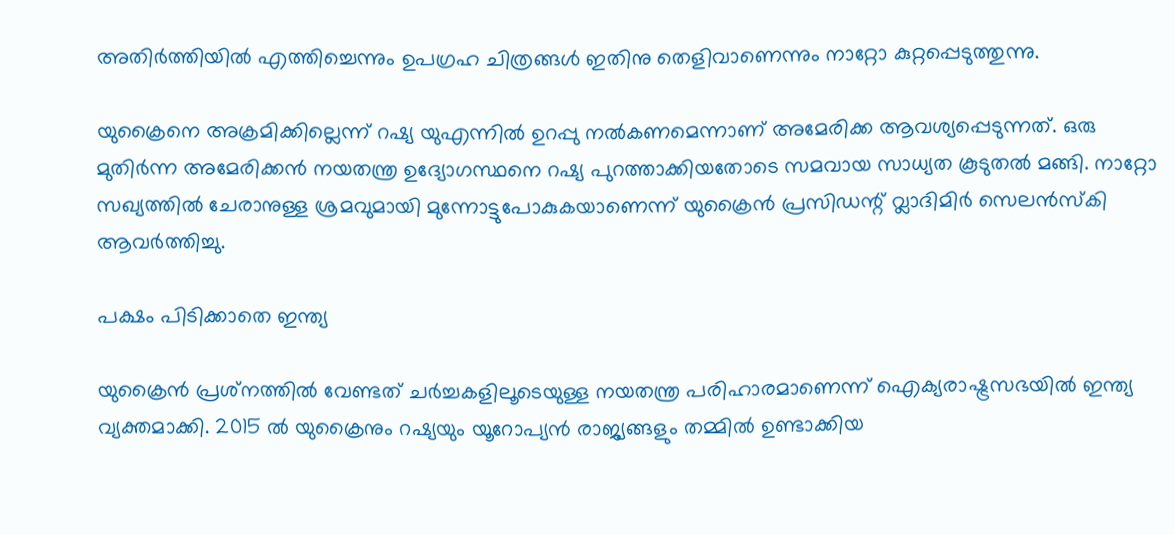അതിര്‍ത്തിയില്‍ എത്തിച്ചെന്നും ഉപഗ്രഹ ചിത്രങ്ങള്‍ ഇതിനു തെളിവാണെന്നും നാറ്റോ കുറ്റപ്പെടുത്തുന്നു.

യുക്രൈനെ അക്രമിക്കില്ലെന്ന് റഷ്യ യുഎന്നില്‍ ഉറപ്പു നല്‍കണമെന്നാണ് അമേരിക്ക ആവശ്യപ്പെടുന്നത്. ഒരു മുതിര്‍ന്ന അമേരിക്കന്‍ നയതന്ത്ര ഉദ്യോഗസ്ഥനെ റഷ്യ പുറത്താക്കിയതോടെ സമവായ സാധ്യത കൂടുതല്‍ മങ്ങി. നാറ്റോ സഖ്യത്തില്‍ ചേരാനുള്ള ശ്രമവുമായി മുന്നോട്ടുപോകുകയാണെന്ന് യുക്രൈന്‍ പ്രസിഡന്റ് വ്ലാദിമിര്‍ സെലന്‍സ്കി ആവര്‍ത്തിച്ചു.

പക്ഷം പിടിക്കാതെ ഇന്ത്യ

യുക്രൈന്‍ പ്രശ്‌നത്തില്‍ വേണ്ടത് ചര്‍ച്ചകളിലൂടെയുള്ള നയതന്ത്ര പരിഹാരമാണെന്ന് ഐക്യരാഷ്ട്രസഭയില്‍ ഇന്ത്യ വ്യക്തമാക്കി. 2015 ല്‍ യുക്രൈനും റഷ്യയും യൂറോപ്യന്‍ രാജ്യങ്ങളും തമ്മില്‍ ഉണ്ടാക്കിയ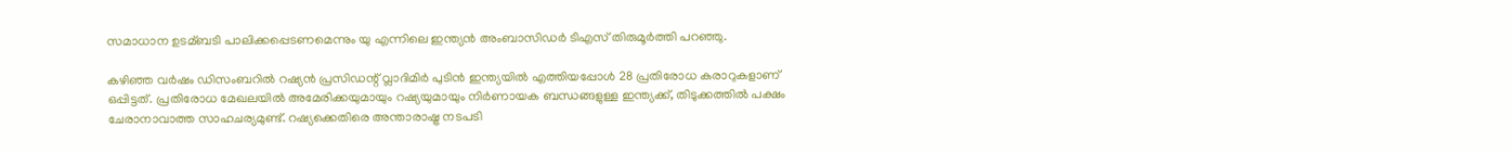സമാധാന ഉടമ്ബടി പാലിക്കപ്പെടണമെന്നും യു എന്നിലെ ഇന്ത്യന്‍ അംബാസിഡര്‍ ടിഎസ് തിരുമൂര്‍ത്തി പറഞ്ഞു.

കഴിഞ്ഞ വര്‍ഷം ഡിസംബറില്‍ റഷ്യന്‍ പ്രസിഡന്റ് വ്ലാദിമിര്‍ പുടിന്‍ ഇന്ത്യയില്‍ എത്തിയപ്പോള്‍ 28 പ്രതിരോധ കരാറുകളാണ് ഒപ്പിട്ടത്. പ്രതിരോധ മേഖലയില്‍ അമേരിക്കയുമായും റഷ്യയുമായും നിര്‍ണായക ബന്ധങ്ങളുള്ള ഇന്ത്യക്ക്, തിടുക്കത്തില്‍ പക്ഷം ചേരാനാവാത്ത സാഹചര്യമുണ്ട്. റഷ്യക്കെതിരെ അന്താരാഷ്ട്ര നടപടി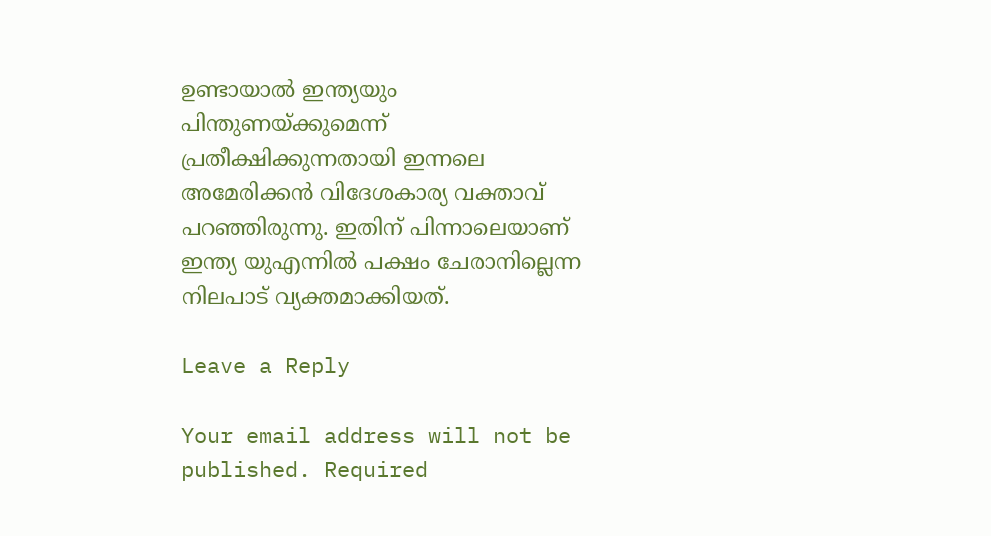ഉണ്ടായാല്‍ ഇന്ത്യയും പിന്തുണയ്ക്കുമെന്ന് പ്രതീക്ഷിക്കുന്നതായി ഇന്നലെ അമേരിക്കന്‍ വിദേശകാര്യ വക്താവ് പറഞ്ഞിരുന്നു. ഇതിന് പിന്നാലെയാണ് ഇന്ത്യ യുഎന്നില്‍ പക്ഷം ചേരാനില്ലെന്ന നിലപാട് വ്യക്തമാക്കിയത്.

Leave a Reply

Your email address will not be published. Required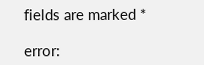fields are marked *

error: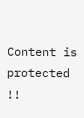Content is protected !!